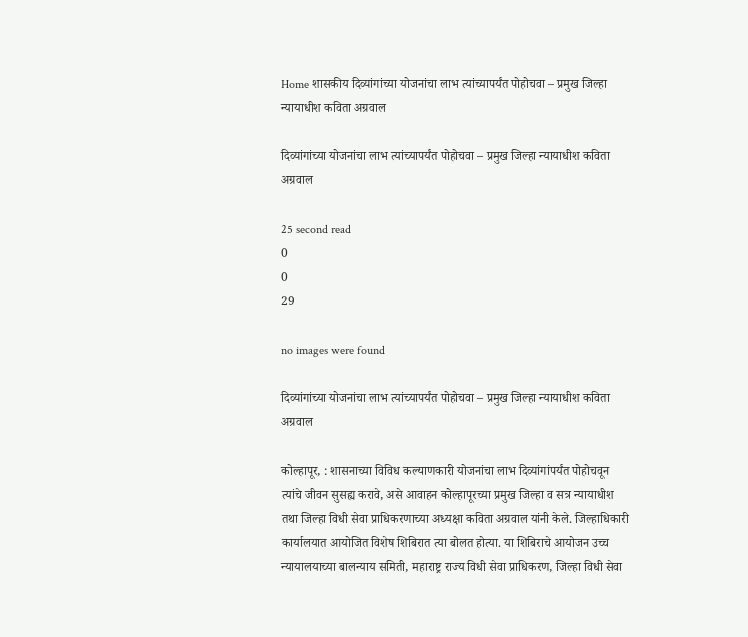Home शासकीय दिव्यांगांच्या योजनांचा लाभ त्यांच्यापर्यंत पोहोचवा – प्रमुख जिल्हा न्यायाधीश कविता अग्रवाल

दिव्यांगांच्या योजनांचा लाभ त्यांच्यापर्यंत पोहोचवा – प्रमुख जिल्हा न्यायाधीश कविता अग्रवाल

25 second read
0
0
29

no images were found

दिव्यांगांच्या योजनांचा लाभ त्यांच्यापर्यंत पोहोचवा – प्रमुख जिल्हा न्यायाधीश कविता अग्रवाल

कोल्हापूर, : शासनाच्या विविध कल्याणकारी योजनांचा लाभ दिव्यांगांपर्यंत पोहोचवून त्यांचे जीवन सुसह्य करावे, असे आवाहन कोल्हापूरच्या प्रमुख जिल्हा व सत्र न्यायाधीश तथा जिल्हा विधी सेवा प्राधिकरणाच्या अध्यक्षा कविता अग्रवाल यांनी केले. जिल्हाधिकारी कार्यालयात आयोजित विशेष शिबिरात त्या बोलत होत्या. या शिबिराचे आयोजन उच्च न्यायालयाच्या बालन्याय समिती, महाराष्ट्र राज्य विधी सेवा प्राधिकरण, जिल्हा विधी सेवा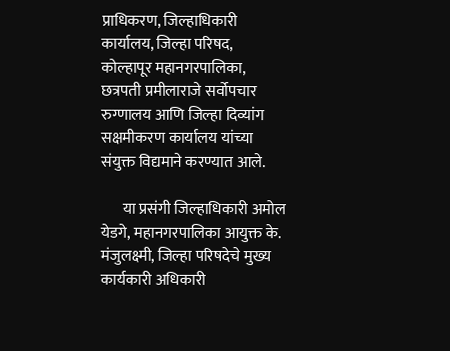प्राधिकरण, जिल्हाधिकारी कार्यालय, जिल्हा परिषद, कोल्हापूर महानगरपालिका, छत्रपती प्रमीलाराजे सर्वोपचार रुग्णालय आणि जिल्हा दिव्यांग सक्षमीकरण कार्यालय यांच्या संयुक्त विद्यमाने करण्यात आले.

       या प्रसंगी जिल्हाधिकारी अमोल येडगे, महानगरपालिका आयुक्त के. मंजुलक्ष्मी, जिल्हा परिषदेचे मुख्य कार्यकारी अधिकारी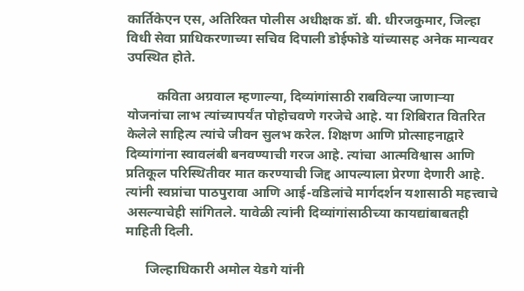कार्तिकेएन एस, अतिरिक्त पोलीस अधीक्षक डॉ. बी. धीरजकुमार, जिल्हा विधी सेवा प्राधिकरणाच्या सचिव दिपाली डोईफोडे यांच्यासह अनेक मान्यवर उपस्थित होते.

         कविता अग्रवाल म्हणाल्या, दिव्यांगांसाठी राबविल्या जाणाऱ्या योजनांचा लाभ त्यांच्यापर्यंत पोहोचवणे गरजेचे आहे. या शिबिरात वितरित केलेले साहित्य त्यांचे जीवन सुलभ करेल. शिक्षण आणि प्रोत्साहनाद्वारे दिव्यांगांना स्वावलंबी बनवण्याची गरज आहे. त्यांचा आत्मविश्वास आणि प्रतिकूल परिस्थितीवर मात करण्याची जिद्द आपल्याला प्रेरणा देणारी आहे. त्यांनी स्वप्नांचा पाठपुरावा आणि आई-वडिलांचे मार्गदर्शन यशासाठी महत्त्वाचे असल्याचेही सांगितले. यावेळी त्यांनी दिव्यांगांसाठीच्या कायद्यांबाबतही माहिती दिली.

      जिल्हाधिकारी अमोल येडगे यांनी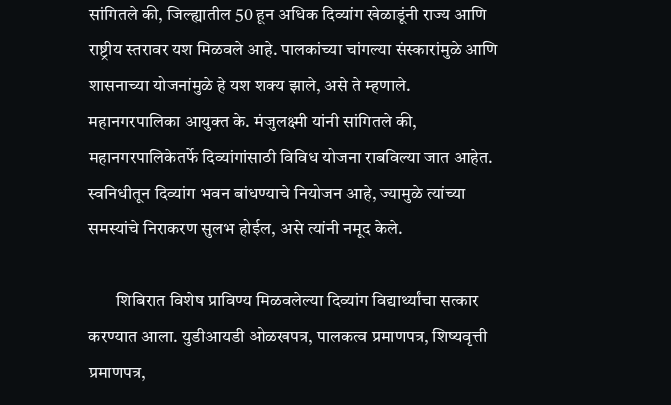सांगितले की, जिल्ह्यातील 50 हून अधिक दिव्यांग खेळाडूंनी राज्य आणि राष्ट्रीय स्तरावर यश मिळवले आहे. पालकांच्या चांगल्या संस्कारांमुळे आणि शासनाच्या योजनांमुळे हे यश शक्य झाले, असे ते म्हणाले. महानगरपालिका आयुक्त के. मंजुलक्ष्मी यांनी सांगितले की, महानगरपालिकेतर्फे दिव्यांगांसाठी विविध योजना राबविल्या जात आहेत. स्वनिधीतून दिव्यांग भवन बांधण्याचे नियोजन आहे, ज्यामुळे त्यांच्या समस्यांचे निराकरण सुलभ होईल, असे त्यांनी नमूद केले.

        शिबिरात विशेष प्राविण्य मिळवलेल्या दिव्यांग विद्यार्थ्यांचा सत्कार करण्यात आला. युडीआयडी ओळखपत्र, पालकत्व प्रमाणपत्र, शिष्यवृत्ती प्रमाणपत्र,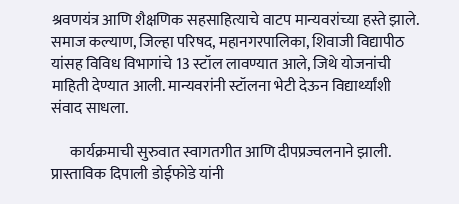श्रवणयंत्र आणि शैक्षणिक सहसाहित्याचे वाटप मान्यवरांच्या हस्ते झाले. समाज कल्याण, जिल्हा परिषद, महानगरपालिका, शिवाजी विद्यापीठ यांसह विविध विभागांचे 13 स्टॉल लावण्यात आले, जिथे योजनांची माहिती देण्यात आली. मान्यवरांनी स्टॉलना भेटी देऊन विद्यार्थ्यांशी संवाद साधला.

      कार्यक्रमाची सुरुवात स्वागतगीत आणि दीपप्रज्वलनाने झाली. प्रास्ताविक दिपाली डोईफोडे यांनी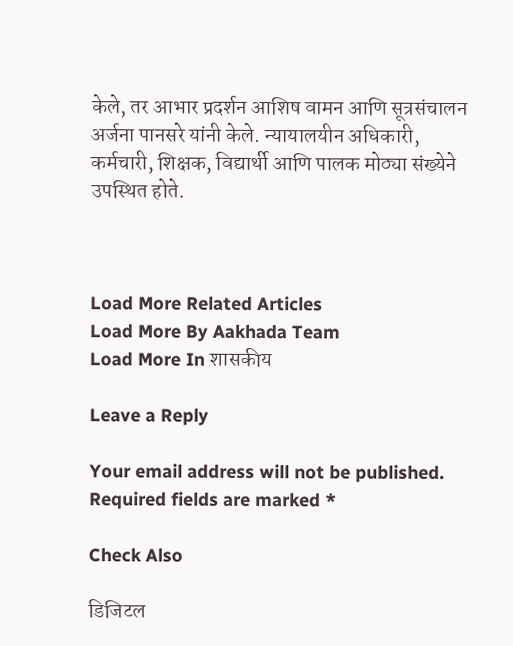केले, तर आभार प्रदर्शन आशिष वामन आणि सूत्रसंचालन अर्जना पानसरे यांनी केले. न्यायालयीन अधिकारी, कर्मचारी, शिक्षक, विद्यार्थी आणि पालक मोठ्या संख्येने उपस्थित होते.



Load More Related Articles
Load More By Aakhada Team
Load More In शासकीय

Leave a Reply

Your email address will not be published. Required fields are marked *

Check Also

डिजिटल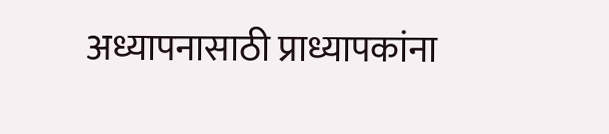अध्यापनासाठी प्राध्यापकांना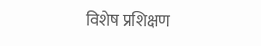विशेष प्रशिक्षण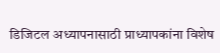डिजिटल अध्यापनासाठी प्राध्यापकांना विशेष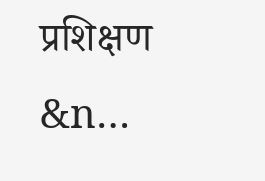प्रशिक्षण        &n…